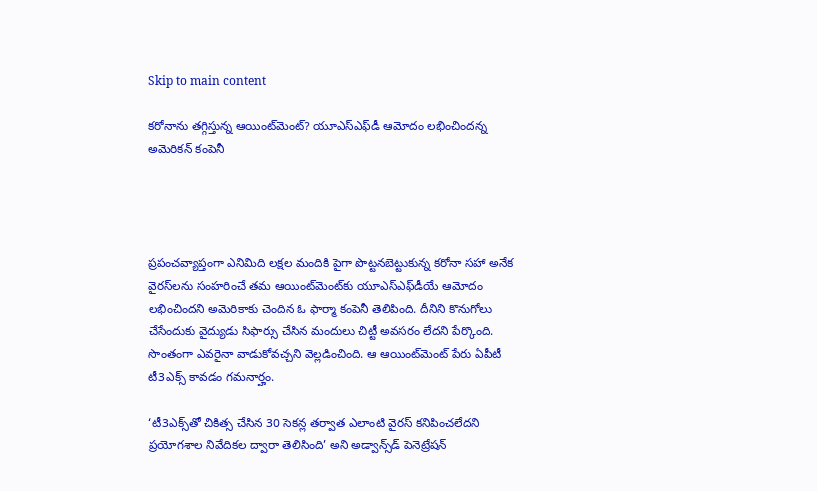Skip to main content

కరోనాను తగ్గిస్తున్న ఆయింట్‌మెంట్‌? యూఎస్‌ఎఫ్‌డీ ఆమోదం లభించిందన్న అమెరికన్‌ కంపెనీ




ప్రపంచవ్యాప్తంగా ఎనిమిది లక్షల మందికి పైగా పొట్టనబెట్టుకున్న కరోనా సహా అనేక వైరస్‌లను సంహరించే తమ ఆయింట్‌మెంట్‌కు యూఎస్‌ఎఫ్‌డీయే ఆమోదం లభించిందని అమెరికాకు చెందిన ఓ ఫార్మా కంపెనీ తెలిపింది. దీనిని కొనుగోలు చేసేందుకు వైద్యుడు సిఫార్సు చేసిన మందులు చిట్టీ అవసరం లేదని పేర్కొంది. సొంతంగా ఎవరైనా వాడుకోవచ్చని వెల్లడించింది. ఆ ఆయింట్‌మెంట్‌ పేరు ఏపీటీ టీ3ఎక్స్‌ కావడం గమనార్హం.

‘టీ3ఎక్స్‌తో చికిత్స చేసిన 30 సెకన్ల తర్వాత ఎలాంటి వైరస్‌ కనిపించలేదని ప్రయోగశాల నివేదికల ద్వారా తెలిసింది’ అని అడ్వాన్స్‌డ్‌ పెనెట్రేషన్‌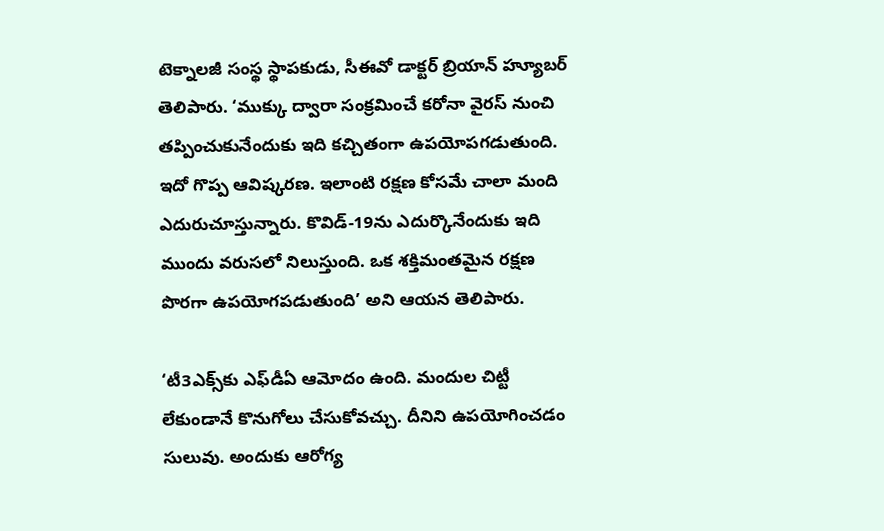టెక్నాలజీ సంస్థ స్థాపకుడు, సీఈవో డాక్టర్‌ బ్రియాన్‌ హ్యూబర్‌ తెలిపారు. ‘ముక్కు ద్వారా సంక్రమించే కరోనా వైరస్‌ నుంచి తప్పించుకునేందుకు ఇది కచ్చితంగా ఉపయోపగడుతుంది. ఇదో గొప్ప ఆవిష్కరణ. ఇలాంటి రక్షణ కోసమే చాలా మంది ఎదురుచూస్తున్నారు. కొవిడ్‌-19ను ఎదుర్కొనేందుకు ఇది ముందు వరుసలో నిలుస్తుంది. ఒక శక్తిమంతమైన రక్షణ పొరగా ఉపయోగపడుతుంది’ అని ఆయన తెలిపారు.

‘టీ3ఎక్స్‌కు ఎఫ్‌డీఏ ఆమోదం ఉంది. మందుల చిట్టీ లేకుండానే కొనుగోలు చేసుకోవచ్చు. దీనిని ఉపయోగించడం సులువు. అందుకు ఆరోగ్య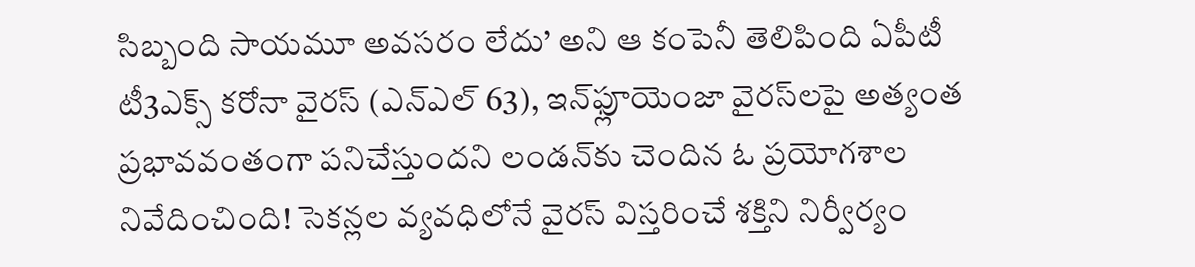సిబ్బంది సాయమూ అవసరం లేదు’ అని ఆ కంపెనీ తెలిపింది ఏపీటీ టీ3ఎక్స్‌ కరోనా వైరస్‌ (ఎన్‌ఎల్‌ 63), ఇన్‌ఫ్లూయెంజా వైరస్‌లపై అత్యంత ప్రభావవంతంగా పనిచేస్తుందని లండన్‌కు చెందిన ఓ ప్రయోగశాల నివేదించింది! సెకన్లల వ్యవధిలోనే వైరస్‌ విస్తరించే శక్తిని నిర్వీర్యం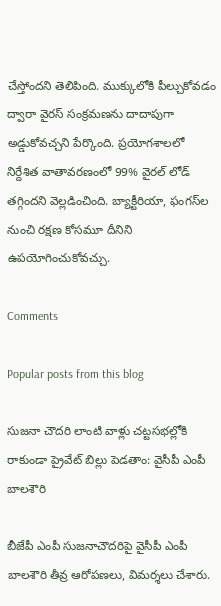చేస్తోందని తెలిపింది. ముక్కులోకి పీల్చుకోవడం ద్వారా వైరస్‌ సంక్రమణను దాదాపుగా అడ్డుకోవచ్చని పేర్కొంది. ప్రయోగశాలలో నిర్దేశిత వాతావరణంలో 99% వైరల్‌ లోడ్‌ తగ్గిందని వెల్లడించింది. బ్యాక్టీరియా, ఫంగస్‌ల నుంచి రక్షణ కోసమూ దీనిని ఉపయోగించుకోవచ్చు.

Comments

Popular posts from this blog

సుజనా చౌదరి లాంటి వాళ్లు చట్టసభల్లోకి రాకుండా ప్రైవేట్ బిల్లు పెడతాం: వైసీపీ ఎంపీ బాలశౌరి

బీజేపీ ఎంపీ సుజనాచౌదరిపై వైసీపీ ఎంపీ బాలశౌరి తీవ్ర ఆరోపణలు, విమర్శలు చేశారు.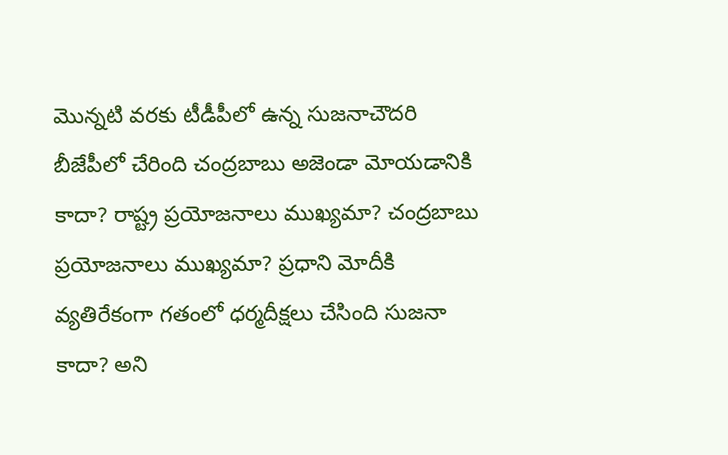మొన్నటి వరకు టీడీపీలో ఉన్న సుజనాచౌదరి బీజేపీలో చేరింది చంద్రబాబు అజెండా మోయడానికి కాదా? రాష్ట్ర ప్రయోజనాలు ముఖ్యమా? చంద్రబాబు ప్రయోజనాలు ముఖ్యమా? ప్రధాని మోదీకి వ్యతిరేకంగా గతంలో ధర్మదీక్షలు చేసింది సుజనా కాదా? అని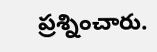ప్రశ్నించారు.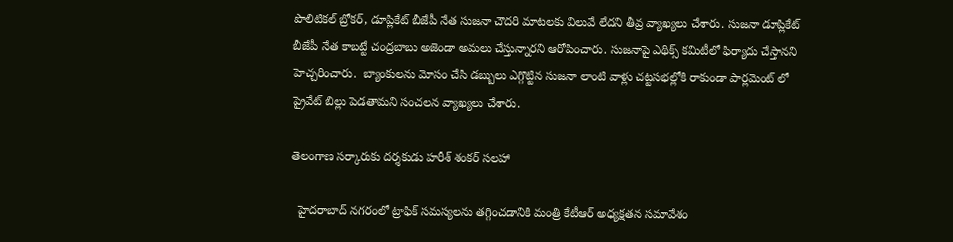పొలిటికల్ బ్రోకర్, డూప్లికేట్ బీజేపీ నేత సుజనా చౌదరి మాటలకు విలువే లేదని తీవ్ర వ్యాఖ్యలు చేశారు. సుజనా డూప్లికేట్ బీజేపీ నేత కాబట్టే చంద్రబాబు అజెండా అమలు చేస్తున్నారని ఆరోపించారు. సుజనాపై ఎథిక్స్ కమిటీలో ఫిర్యాదు చేస్తానని హెచ్చరించారు.  బ్యాంకులను మోసం చేసి డబ్బులు ఎగ్గొట్టిన సుజనా లాంటి వాళ్లు చట్టసభల్లోకి రాకుండా పార్లమెంట్ లో ప్రైవేట్ బిల్లు పెడతామని సంచలన వ్యాఖ్యలు చేశారు.

తెలంగాణ సర్కారుకు దర్శకుడు హరీశ్ శంకర్ సలహా

  హైదరాబాద్ నగరంలో ట్రాఫిక్ సమస్యలను తగ్గించడానికి మంత్రి కేటీఆర్ అధ్యక్షతన సమావేశం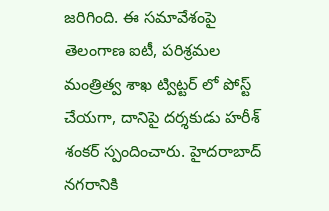జరిగింది. ఈ సమావేశంపై తెలంగాణ ఐటీ, పరిశ్రమల మంత్రిత్వ శాఖ ట్విట్టర్ లో పోస్ట్ చేయగా, దానిపై దర్శకుడు హరీశ్ శంకర్ స్పందించారు. హైదరాబాద్ నగరానికి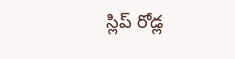స్లిప్ రోడ్ల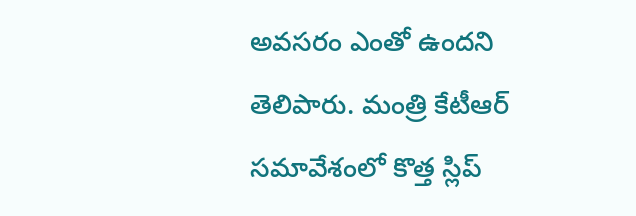అవసరం ఎంతో ఉందని తెలిపారు. మంత్రి కేటీఆర్ సమావేశంలో కొత్త స్లిప్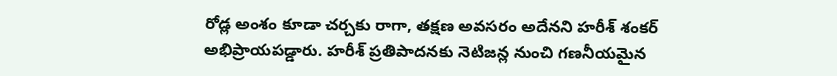రోడ్ల అంశం కూడా చర్చకు రాగా, తక్షణ అవసరం అదేనని హరీశ్ శంకర్ అభిప్రాయపడ్డారు. హరీశ్ ప్రతిపాదనకు నెటిజన్ల నుంచి గణనీయమైన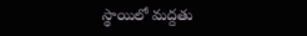స్థాయిలో మద్దతు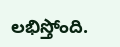లభిస్తోంది.